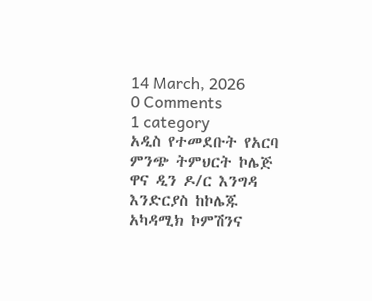14 March, 2026
0 Comments
1 category
አዲስ የተመደቡት የአርባ ምንጭ ትምህርት ኮሌጅ ዋና ዲን ዶ/ር እንግዳ እንድርያስ ከኮሌጁ አካዳሚክ ኮምሽንና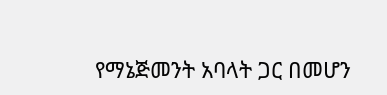የማኔጅመንት አባላት ጋር በመሆን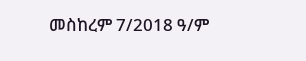መስከረም 7/2018 ዓ/ም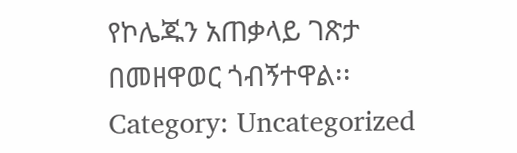የኮሌጁን አጠቃላይ ገጽታ በመዘዋወር ጎብኝተዋል፡፡
Category: Uncategorized